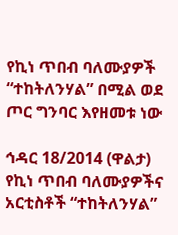የኪነ ጥበብ ባለሙያዎች “ተከትለንሃል” በሚል ወደ ጦር ግንባር እየዘመቱ ነው

ኅዳር 18/2014 (ዋልታ) የኪነ ጥበብ ባለሙያዎችና አርቲስቶች “ተከትለንሃል”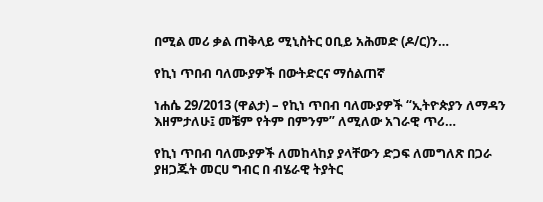በሚል መሪ ቃል ጠቅላይ ሚኒስትር ዐቢይ አሕመድ (ዶ/ር)ን…

የኪነ ጥበብ ባለሙያዎች በውትድርና ማሰልጠኛ

ነሐሴ 29/2013 (ዋልታ) – የኪነ ጥበብ ባለሙያዎች “ኢትዮጵያን ለማዳን እዘምታለሁ፤ መቼም የትም በምንም” ለሚለው አገራዊ ጥሪ…

የኪነ ጥበብ ባለሙያዎች ለመከላከያ ያላቸውን ድጋፍ ለመግለጽ በጋራ ያዘጋጁት መርሀ ግብር በ ብሄራዊ ትያትር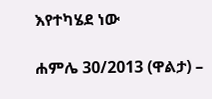እየተካሄደ ነው

ሐምሌ 30/2013 (ዋልታ) –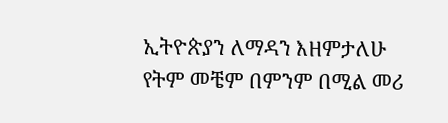ኢትዮጵያን ለማዳን እዘምታለሁ የትም መቼም በምንም በሚል መሪ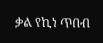ቃል የኪነ ጥበብ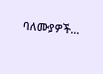ባለሙያዎች…